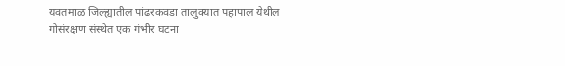यवतमाळ जिल्ह्यातील पांढरकवडा तालुक्यात पहापाल येथील गोसंरक्षण संस्थेत एक गंभीर घटना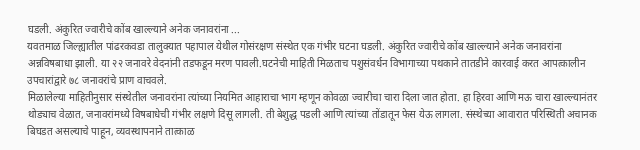घडली. अंकुरित ज्वारीचे कोंब खाल्ल्याने अनेक जनावरांना ...
यवतमाळ जिल्ह्यातील पांढरकवडा तालुक्यात पहापाल येथील गोसंरक्षण संस्थेत एक गंभीर घटना घडली. अंकुरित ज्वारीचे कोंब खाल्ल्याने अनेक जनावरांना अन्नविषबाधा झाली. या २२ जनावरे वेदनांनी तडफडून मरण पावली.घटनेची माहिती मिळताच पशुसंवर्धन विभागाच्या पथकाने तातडीने कारवाई करत आपत्कालीन उपचारांद्वारे ७८ जनावरांचे प्राण वाचवले.
मिळालेल्या माहितीनुसार संस्थेतील जनावरांना त्यांच्या नियमित आहाराचा भाग म्हणून कोवळा ज्वारीचा चारा दिला जात होता. हा हिरवा आणि मऊ चारा खाल्ल्यानंतर थोड्याच वेळात, जनावरांमध्ये विषबाधेची गंभीर लक्षणे दिसू लागली. ती बेशुद्ध पडली आणि त्यांच्या तोंडातून फेस येऊ लागला. संस्थेच्या आवारात परिस्थिती अचानक बिघडत असल्याचे पाहून, व्यवस्थापनाने तात्काळ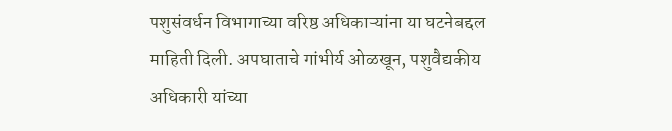पशुसंवर्धन विभागाच्या वरिष्ठ अधिकाऱ्यांना या घटनेबद्दल माहिती दिली. अपघाताचे गांभीर्य ओळखून, पशुवैद्यकीय अधिकारी यांच्या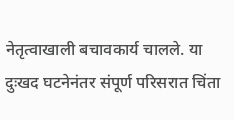नेतृत्वाखाली बचावकार्य चालले. या दुःखद घटनेनंतर संपूर्ण परिसरात चिंता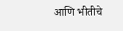आणि भीतीचे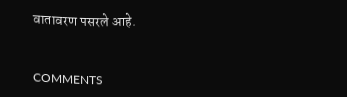वातावरण पसरले आहे.


COMMENTS